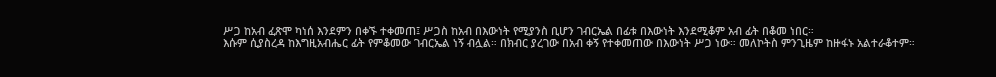ሥጋ ከአብ ፈጽሞ ካነሰ እንደምን በቀኙ ተቀመጠ፤ ሥጋስ ከአብ በእውነት የሚያንስ ቢሆን ገብርኤል በፊቱ በእውነት እንደሚቆም አብ ፊት በቆመ ነበር።
እሱም ሲያስረዳ ከእግዚአብሔር ፊት የምቆመው ገብርኤል ነኝ ብሏል። በክብር ያረገው በአብ ቀኝ የተቀመጠው በእውነት ሥጋ ነው። መለኮትስ ምንጊዜም ከዙፋኑ አልተራቆተም።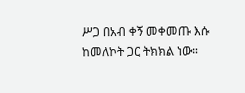ሥጋ በአብ ቀኝ መቀመጡ እሱ ከመለኮት ጋር ትክክል ነው።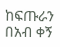ከፍጡራን በአብ ቀኝ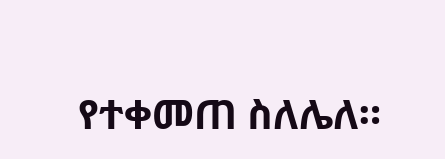የተቀመጠ ስለሌለ።